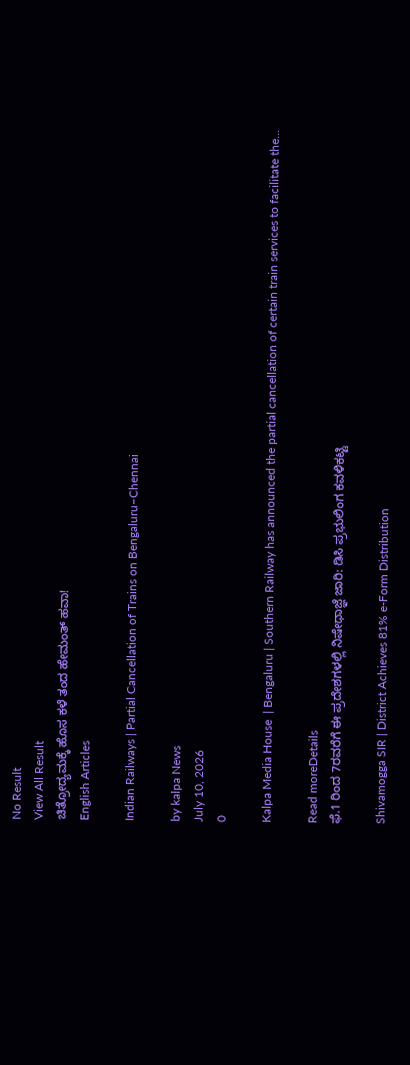No Result
View All Result
ಚಿತ್ರೋದ್ಯಮಕ್ಕೆ‌ ಹೊಸ ಕಳೆ ತಂದ ಹೇಮಂತ್ ಹವಾ!
English Articles

Indian Railways | Partial Cancellation of Trains on Bengaluru–Chennai

by kalpa News
July 10, 2026
0

Kalpa Media House  | Bengaluru | Southern Railway has announced the partial cancellation of certain train services to facilitate the...

Read moreDetails
ಫೆ.1 ರಿಂದ 7ರವರೆಗೆ ಈ ಪ್ರದೇಶಗಳಲ್ಲಿ ನಿಷೇಧಾಜ್ಞೆ ಜಾರಿ: ಡಿಸಿ ಪ್ರಭುಲಿಂಗ ಕವಳಿಕಟ್ಟಿ

Shivamogga SIR | District Achieves 81% e-Form Distribution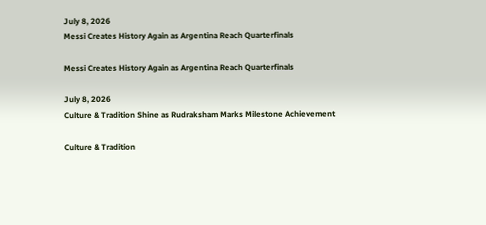July 8, 2026
Messi Creates History Again as Argentina Reach Quarterfinals

Messi Creates History Again as Argentina Reach Quarterfinals

July 8, 2026
Culture & Tradition Shine as Rudraksham Marks Milestone Achievement

Culture & Tradition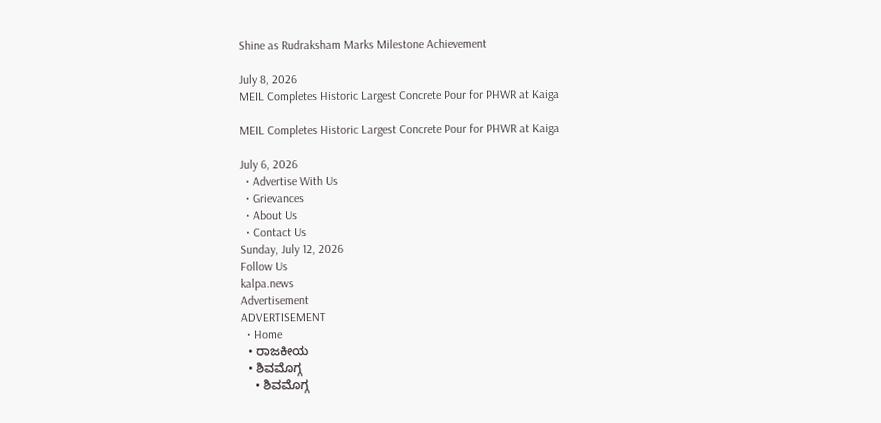Shine as Rudraksham Marks Milestone Achievement

July 8, 2026
MEIL Completes Historic Largest Concrete Pour for PHWR at Kaiga

MEIL Completes Historic Largest Concrete Pour for PHWR at Kaiga

July 6, 2026
  • Advertise With Us
  • Grievances
  • About Us
  • Contact Us
Sunday, July 12, 2026
Follow Us
kalpa.news
Advertisement
ADVERTISEMENT
  • Home
  • ರಾಜಕೀಯ
  • ಶಿವಮೊಗ್ಗ
    • ಶಿವಮೊಗ್ಗ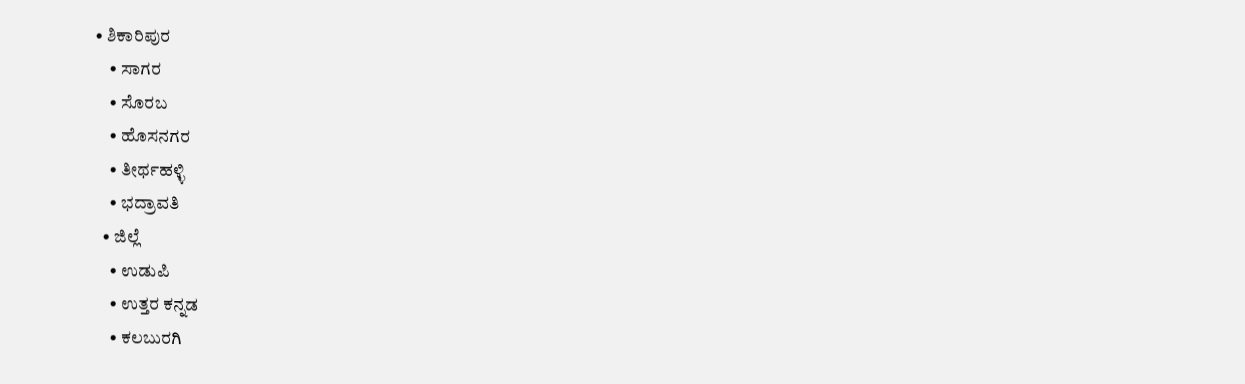• ಶಿಕಾರಿಪುರ
    • ಸಾಗರ
    • ಸೊರಬ
    • ಹೊಸನಗರ
    • ತೀರ್ಥಹಳ್ಳಿ
    • ಭದ್ರಾವತಿ
  • ಜಿಲ್ಲೆ
    • ಉಡುಪಿ
    • ಉತ್ತರ ಕನ್ನಡ
    • ಕಲಬುರಗಿ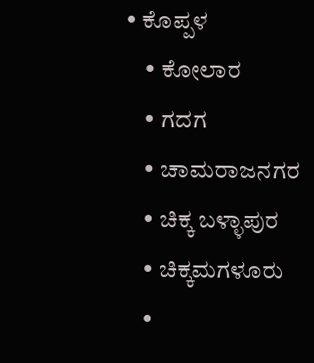• ಕೊಪ್ಪಳ
    • ಕೋಲಾರ
    • ಗದಗ
    • ಚಾಮರಾಜನಗರ
    • ಚಿಕ್ಕ ಬಳ್ಳಾಪುರ
    • ಚಿಕ್ಕಮಗಳೂರು
    •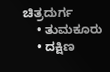ಚಿತ್ರದುರ್ಗ
    • ತುಮಕೂರು
    • ದಕ್ಷಿಣ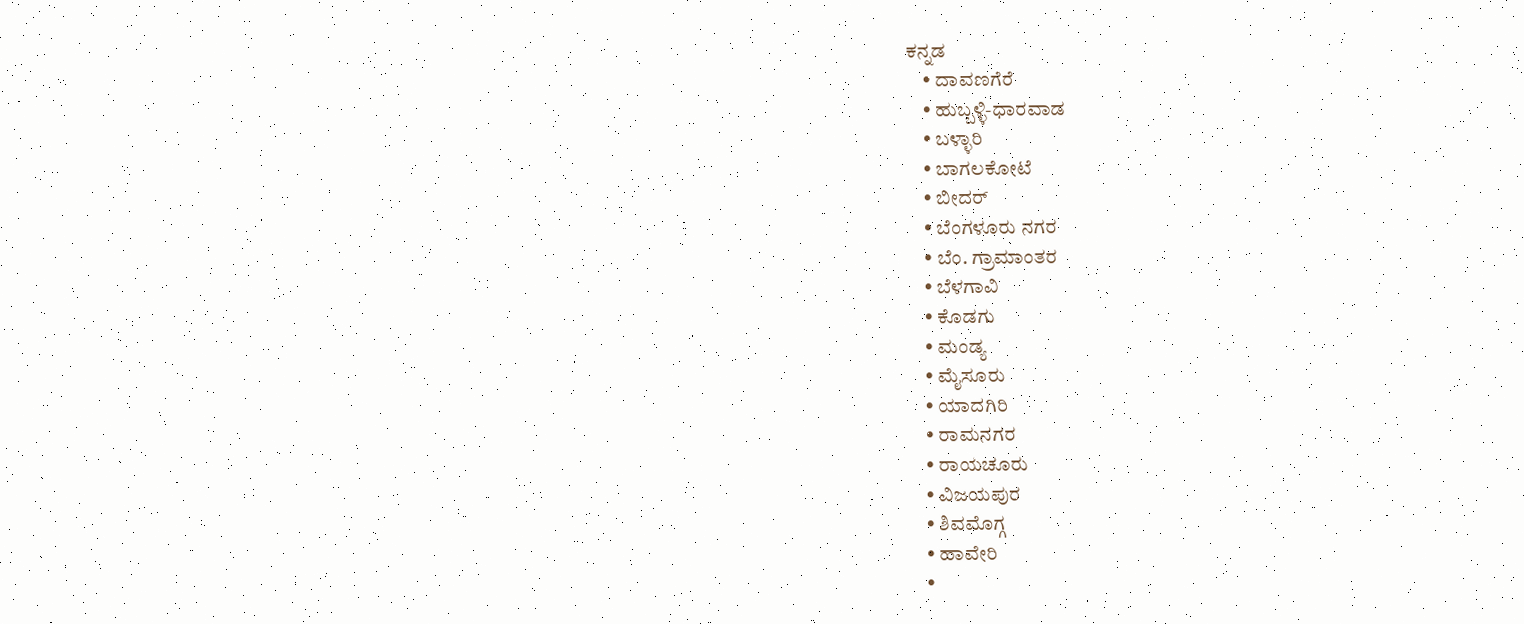ಕನ್ನಡ
    • ದಾವಣಗೆರೆ
    • ಹುಬ್ಬಳ್ಳಿ-ಧಾರವಾಡ
    • ಬಳ್ಳಾರಿ
    • ಬಾಗಲಕೋಟೆ
    • ಬೀದರ್
    • ಬೆಂಗಳೂರು ನಗರ
    • ಬೆಂ. ಗ್ರಾಮಾಂತರ
    • ಬೆಳಗಾವಿ
    • ಕೊಡಗು
    • ಮಂಡ್ಯ
    • ಮೈಸೂರು
    • ಯಾದಗಿರಿ
    • ರಾಮನಗರ
    • ರಾಯಚೂರು
    • ವಿಜಯಪುರ
    • ಶಿವಮೊಗ್ಗ
    • ಹಾವೇರಿ
    •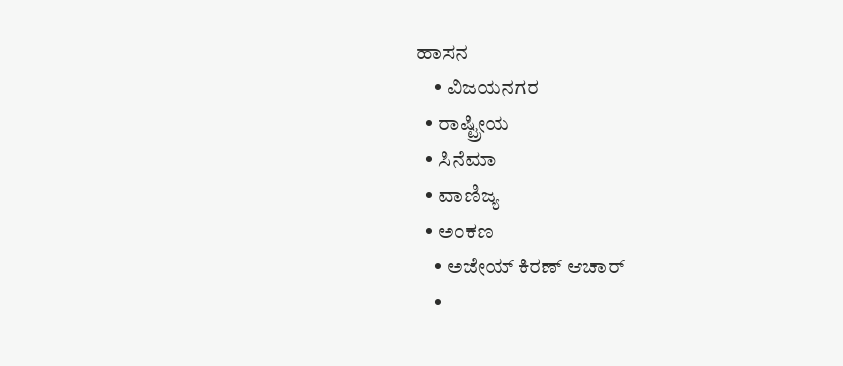ಹಾಸನ
    • ವಿಜಯನಗರ
  • ರಾಷ್ಟ್ರೀಯ
  • ಸಿನೆಮಾ
  • ವಾಣಿಜ್ಯ
  • ಅಂಕಣ
    • ಅಜೇಯ್ ಕಿರಣ್ ಆಚಾರ್
    •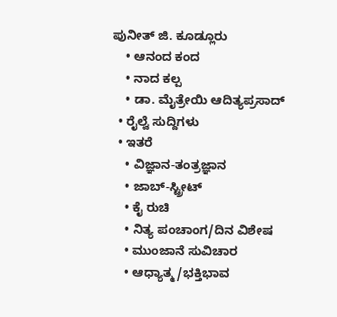ಪುನೀತ್ ಜಿ. ಕೂಡ್ಲೂರು
    • ಆನಂದ ಕಂದ
    • ನಾದ ಕಲ್ಪ
    • ಡಾ. ಮೈತ್ರೇಯಿ ಆದಿತ್ಯಪ್ರಸಾದ್
  • ರೈಲ್ವೆ ಸುದ್ದಿಗಳು
  • ಇತರೆ
    • ವಿಜ್ಞಾನ-ತಂತ್ರಜ್ಞಾನ
    • ಜಾಬ್-ಸ್ಟ್ರೀಟ್
    • ಕೈ ರುಚಿ
    • ನಿತ್ಯ ಪಂಚಾಂಗ/ದಿನ ವಿಶೇಷ
    • ಮುಂಜಾನೆ ಸುವಿಚಾರ
    • ಆಧ್ಯಾತ್ಮ/ಭಕ್ತಿಭಾವ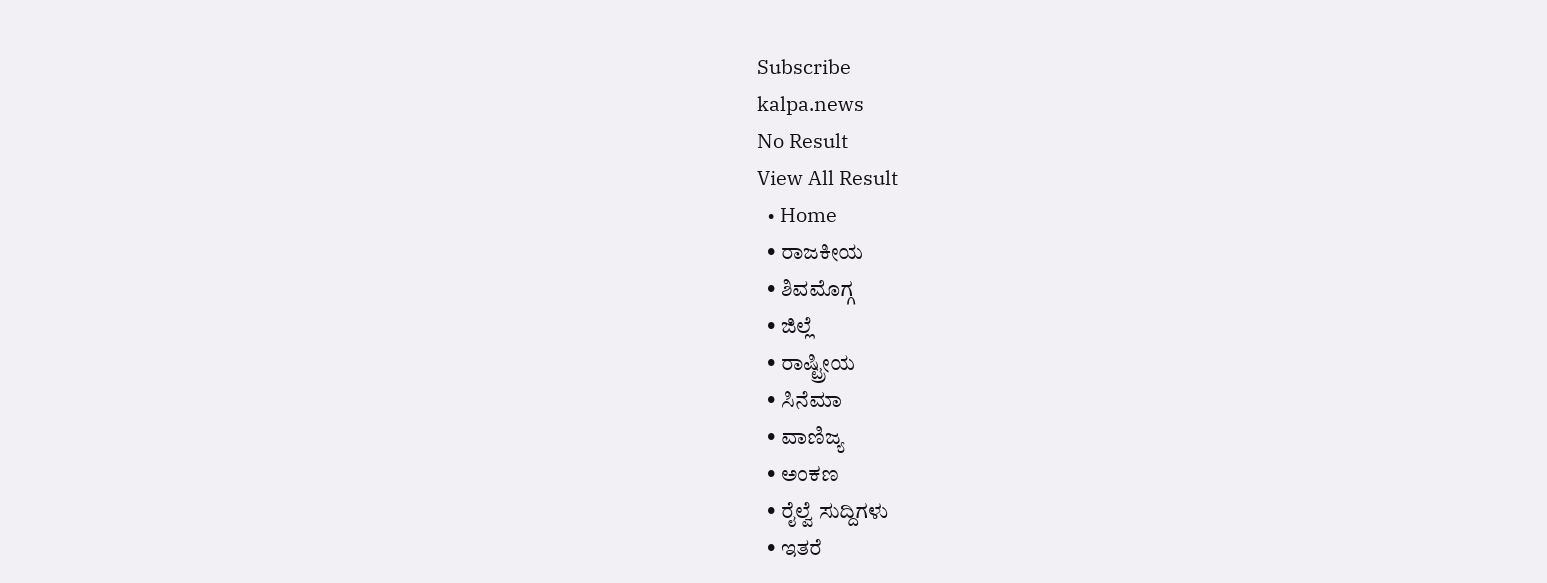Subscribe
kalpa.news
No Result
View All Result
  • Home
  • ರಾಜಕೀಯ
  • ಶಿವಮೊಗ್ಗ
  • ಜಿಲ್ಲೆ
  • ರಾಷ್ಟ್ರೀಯ
  • ಸಿನೆಮಾ
  • ವಾಣಿಜ್ಯ
  • ಅಂಕಣ
  • ರೈಲ್ವೆ ಸುದ್ದಿಗಳು
  • ಇತರೆ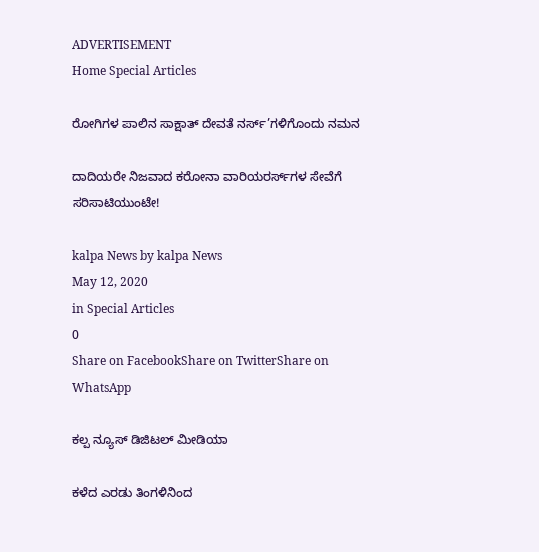ADVERTISEMENT
Home Special Articles

ರೋಗಿಗಳ ಪಾಲಿನ ಸಾಕ್ಷಾತ್ ದೇವತೆ ನರ್ಸ್’ಗಳಿಗೊಂದು ನಮನ

ದಾದಿಯರೇ ನಿಜವಾದ ಕರೋನಾ ವಾರಿಯರರ್ಸ್‌ಗಳ ಸೇವೆಗೆ ಸರಿಸಾಟಿಯುಂಟೇ!

kalpa News by kalpa News
May 12, 2020
in Special Articles
0
Share on FacebookShare on TwitterShare on WhatsApp

ಕಲ್ಪ ನ್ಯೂಸ್ ಡಿಜಿಟಲ್ ಮೀಡಿಯಾ

ಕಳೆದ ಎರಡು ತಿಂಗಳಿನಿಂದ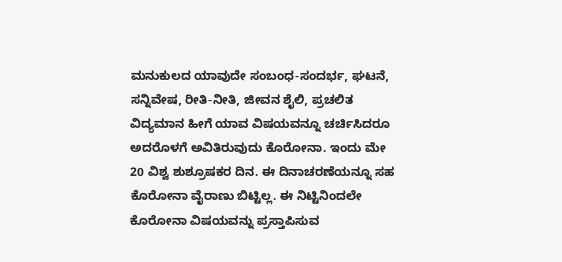ಮನುಕುಲದ ಯಾವುದೇ ಸಂಬಂಧ-ಸಂದರ್ಭ, ಘಟನೆ, ಸನ್ನಿವೇಷ, ರೀತಿ-ನೀತಿ, ಜೀವನ ಶೈಲಿ, ಪ್ರಚಲಿತ ವಿದ್ಯಮಾನ ಹೀಗೆ ಯಾವ ವಿಷಯವನ್ನೂ ಚರ್ಚಿಸಿದರೂ ಅದರೊಳಗೆ ಅವಿತಿರುವುದು ಕೊರೋನಾ. ಇಂದು ಮೇ 20 ವಿಶ್ವ ಶುಶ್ರೂಷಕರ ದಿನ. ಈ ದಿನಾಚರಣೆಯನ್ನೂ ಸಹ ಕೊರೋನಾ ವೈರಾಣು ಬಿಟ್ಟಿಲ್ಲ. ಈ ನಿಟ್ಟಿನಿಂದಲೇ ಕೊರೋನಾ ವಿಷಯವನ್ನು ಪ್ರಸ್ತಾಪಿಸುವ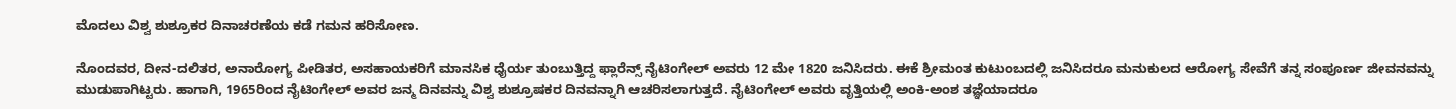ಮೊದಲು ವಿಶ್ವ ಶುಶ್ರೂಕರ ದಿನಾಚರಣೆಯ ಕಡೆ ಗಮನ ಹರಿಸೋಣ.

ನೊಂದವರ, ದೀನ-ದಲಿತರ, ಅನಾರೋಗ್ಯ ಪೀಡಿತರ, ಅಸಹಾಯಕರಿಗೆ ಮಾನಸಿಕ ಧೈರ್ಯ ತುಂಬುತ್ತಿದ್ದ ಫ್ಲಾರೆನ್ಸ್‌ ನೈಟಿಂಗೇಲ್ ಅವರು 12 ಮೇ 1820 ಜನಿಸಿದರು. ಈಕೆ ಶ್ರೀಮಂತ ಕುಟುಂಬದಲ್ಲಿ ಜನಿಸಿದರೂ ಮನುಕುಲದ ಆರೋಗ್ಯ ಸೇವೆಗೆ ತನ್ನ ಸಂಪೂರ್ಣ ಜೀವನವನ್ನು ಮುಡುಪಾಗಿಟ್ಟರು. ಹಾಗಾಗಿ, 1965ರಿಂದ ನೈಟಿಂಗೇಲ್ ಅವರ ಜನ್ಮ ದಿನವನ್ನು ವಿಶ್ವ ಶುಶ್ರೂಷಕರ ದಿನವನ್ನಾಗಿ ಆಚರಿಸಲಾಗುತ್ತದೆ. ನೈಟಿಂಗೇಲ್ ಅವರು ವೃತ್ತಿಯಲ್ಲಿ ಅಂಕಿ-ಅಂಶ ತಜ್ಞೆಯಾದರೂ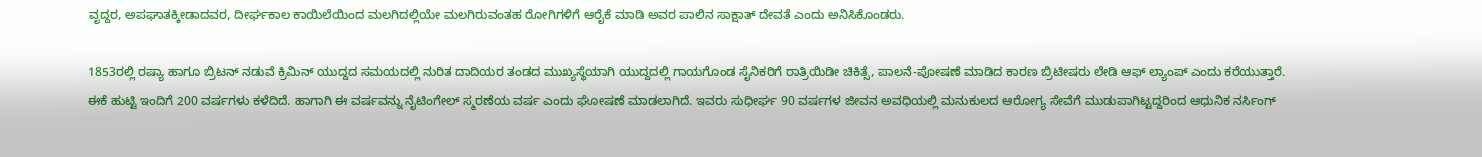ವೃದ್ದರ, ಅಪಘಾತಕ್ಕೀಡಾದವರ, ದೀರ್ಘಕಾಲ ಕಾಯಿಲೆಯಿಂದ ಮಲಗಿದಲ್ಲಿಯೇ ಮಲಗಿರುವಂತಹ ರೋಗಿಗಳಿಗೆ ಆರೈಕೆ ಮಾಡಿ ಅವರ ಪಾಲಿನ ಸಾಕ್ಷಾತ್ ದೇವತೆ ಎಂದು ಅನಿಸಿಕೊಂಡರು.

1853ರಲ್ಲಿ ರಷ್ಯಾ ಹಾಗೂ ಬ್ರಿಟನ್ ನಡುವೆ ಕ್ರಿಮಿನ್ ಯುದ್ದದ ಸಮಯದಲ್ಲಿ ನುರಿತ ದಾದಿಯರ ತಂಡದ ಮುಖ್ಯಸ್ಥೆಯಾಗಿ ಯುದ್ದದಲ್ಲಿ ಗಾಯಗೊಂಡ ಸೈನಿಕರಿಗೆ ರಾತ್ರಿಯಿಡೀ ಚಿಕಿತ್ಸೆ, ಪಾಲನೆ-ಪೋಷಣೆ ಮಾಡಿದ ಕಾರಣ ಬ್ರಿಟೀಷರು ಲೇಡಿ ಆಫ್ ಲ್ಯಾಂಪ್ ಎಂದು ಕರೆಯುತ್ತಾರೆ. ಈಕೆ ಹುಟ್ಟಿ ಇಂದಿಗೆ 200 ವರ್ಷಗಳು ಕಳೆದಿದೆ. ಹಾಗಾಗಿ ಈ ವರ್ಷವನ್ನು ನೈಟಿಂಗೇಲ್ ಸ್ಮರಣೆಯ ವರ್ಷ ಎಂದು ಘೋಷಣೆ ಮಾಡಲಾಗಿದೆ. ಇವರು ಸುಧೀರ್ಘ 90 ವರ್ಷಗಳ ಜೀವನ ಅವಧಿಯಲ್ಲಿ ಮನುಕುಲದ ಆರೋಗ್ಯ ಸೇವೆಗೆ ಮುಡುಪಾಗಿಟ್ಟದ್ದರಿಂದ ಆಧುನಿಕ ನರ್ಸಿಂಗ್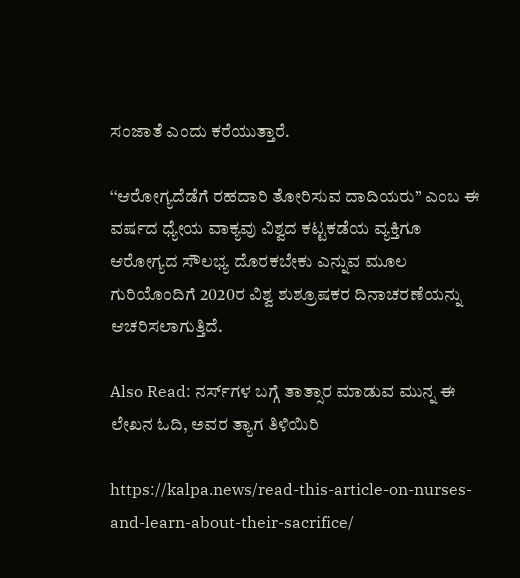ಸಂಜಾತೆ ಎಂದು ಕರೆಯುತ್ತಾರೆ.

‘‘ಆರೋಗ್ಯದೆಡೆಗೆ ರಹದಾರಿ ತೋರಿಸುವ ದಾದಿಯರು’’ ಎಂಬ ಈ ವರ್ಷದ ಧ್ಯೇಯ ವಾಕ್ಯವು ವಿಶ್ವದ ಕಟ್ಟಕಡೆಯ ವ್ಯಕ್ತಿಗೂ ಆರೋಗ್ಯದ ಸೌಲಭ್ಯ ದೊರಕಬೇಕು ಎನ್ನುವ ಮೂಲ ಗುರಿಯೊಂದಿಗೆ 2020ರ ವಿಶ್ವ ಶುಶ್ರೂಷಕರ ದಿನಾಚರಣೆಯನ್ನು ಆಚರಿಸಲಾಗುತ್ತಿದೆ.

Also Read: ನರ್ಸ್‌ಗಳ ಬಗ್ಗೆ ತಾತ್ಸಾರ ಮಾಡುವ ಮುನ್ನ ಈ ಲೇಖನ ಓದಿ, ಅವರ ತ್ಯಾಗ ತಿಳಿಯಿರಿ

https://kalpa.news/read-this-article-on-nurses-and-learn-about-their-sacrifice/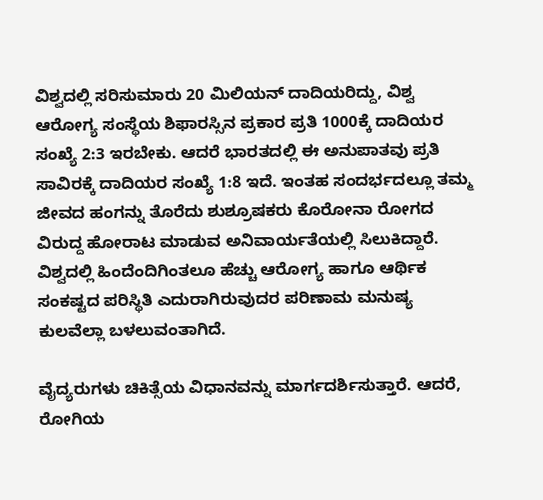ವಿಶ್ವದಲ್ಲಿ ಸರಿಸುಮಾರು 20 ಮಿಲಿಯನ್ ದಾದಿಯರಿದ್ದು, ವಿಶ್ವ ಆರೋಗ್ಯ ಸಂಸ್ಥೆಯ ಶಿಫಾರಸ್ಸಿನ ಪ್ರಕಾರ ಪ್ರತಿ 1000ಕ್ಕೆ ದಾದಿಯರ ಸಂಖ್ಯೆ 2:3 ಇರಬೇಕು. ಆದರೆ ಭಾರತದಲ್ಲಿ ಈ ಅನುಪಾತವು ಪ್ರತಿ ಸಾವಿರಕ್ಕೆ ದಾದಿಯರ ಸಂಖ್ಯೆ 1:8 ಇದೆ. ಇಂತಹ ಸಂದರ್ಭದಲ್ಲೂ ತಮ್ಮ ಜೀವದ ಹಂಗನ್ನು ತೊರೆದು ಶುಶ್ರೂಷಕರು ಕೊರೋನಾ ರೋಗದ ವಿರುದ್ದ ಹೋರಾಟ ಮಾಡುವ ಅನಿವಾರ್ಯತೆಯಲ್ಲಿ ಸಿಲುಕಿದ್ದಾರೆ. ವಿಶ್ವದಲ್ಲಿ ಹಿಂದೆಂದಿಗಿಂತಲೂ ಹೆಚ್ಚು ಆರೋಗ್ಯ ಹಾಗೂ ಆರ್ಥಿಕ ಸಂಕಷ್ಟದ ಪರಿಸ್ಥಿತಿ ಎದುರಾಗಿರುವುದರ ಪರಿಣಾಮ ಮನುಷ್ಯ ಕುಲವೆಲ್ಲಾ ಬಳಲುವಂತಾಗಿದೆ.

ವೈದ್ಯರುಗಳು ಚಿಕಿತ್ಸೆಯ ವಿಧಾನವನ್ನು ಮಾರ್ಗದರ್ಶಿಸುತ್ತಾರೆ. ಆದರೆ, ರೋಗಿಯ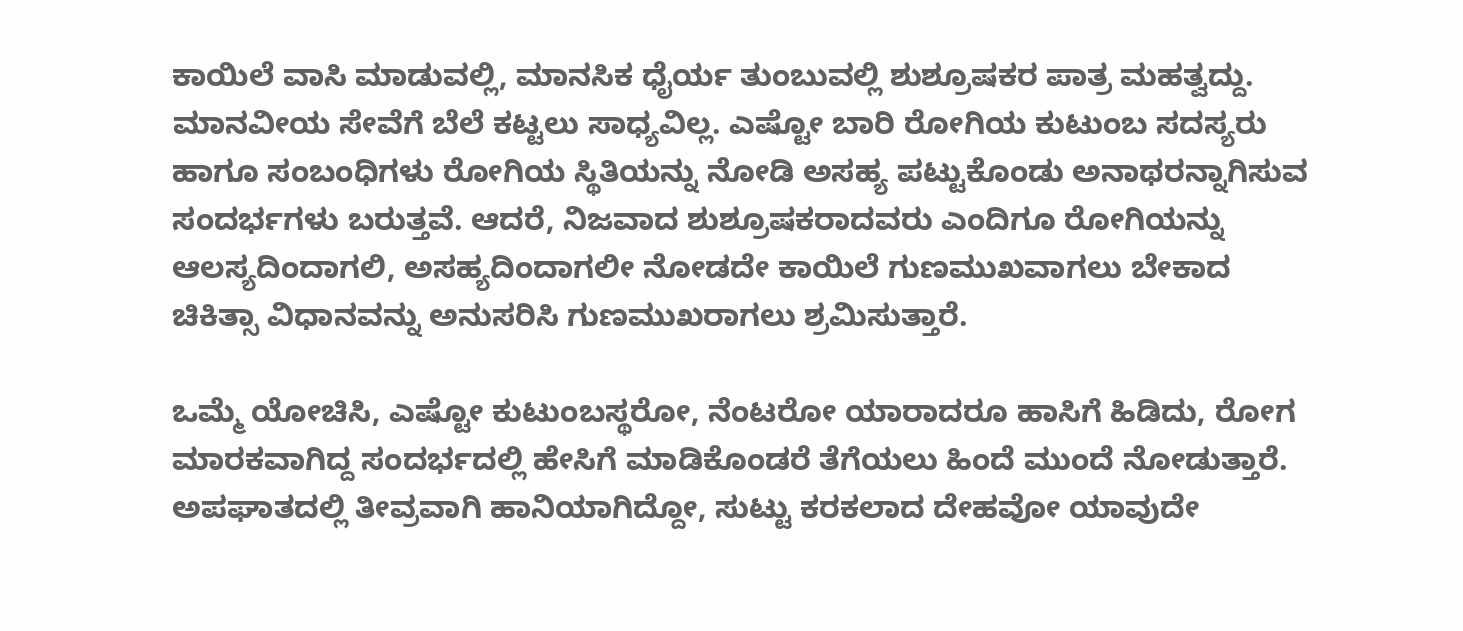ಕಾಯಿಲೆ ವಾಸಿ ಮಾಡುವಲ್ಲಿ, ಮಾನಸಿಕ ಧೈರ್ಯ ತುಂಬುವಲ್ಲಿ ಶುಶ್ರೂಷಕರ ಪಾತ್ರ ಮಹತ್ವದ್ದು. ಮಾನವೀಯ ಸೇವೆಗೆ ಬೆಲೆ ಕಟ್ಟಲು ಸಾಧ್ಯವಿಲ್ಲ. ಎಷ್ಟೋ ಬಾರಿ ರೋಗಿಯ ಕುಟುಂಬ ಸದಸ್ಯರು ಹಾಗೂ ಸಂಬಂಧಿಗಳು ರೋಗಿಯ ಸ್ಥಿತಿಯನ್ನು ನೋಡಿ ಅಸಹ್ಯ ಪಟ್ಟುಕೊಂಡು ಅನಾಥರನ್ನಾಗಿಸುವ ಸಂದರ್ಭಗಳು ಬರುತ್ತವೆ. ಆದರೆ, ನಿಜವಾದ ಶುಶ್ರೂಷಕರಾದವರು ಎಂದಿಗೂ ರೋಗಿಯನ್ನು ಆಲಸ್ಯದಿಂದಾಗಲಿ, ಅಸಹ್ಯದಿಂದಾಗಲೀ ನೋಡದೇ ಕಾಯಿಲೆ ಗುಣಮುಖವಾಗಲು ಬೇಕಾದ ಚಿಕಿತ್ಸಾ ವಿಧಾನವನ್ನು ಅನುಸರಿಸಿ ಗುಣಮುಖರಾಗಲು ಶ್ರಮಿಸುತ್ತಾರೆ.

ಒಮ್ಮೆ ಯೋಚಿಸಿ, ಎಷ್ಟೋ ಕುಟುಂಬಸ್ಥರೋ, ನೆಂಟರೋ ಯಾರಾದರೂ ಹಾಸಿಗೆ ಹಿಡಿದು, ರೋಗ ಮಾರಕವಾಗಿದ್ದ ಸಂದರ್ಭದಲ್ಲಿ ಹೇಸಿಗೆ ಮಾಡಿಕೊಂಡರೆ ತೆಗೆಯಲು ಹಿಂದೆ ಮುಂದೆ ನೋಡುತ್ತಾರೆ. ಅಪಘಾತದಲ್ಲಿ ತೀವ್ರವಾಗಿ ಹಾನಿಯಾಗಿದ್ದೋ, ಸುಟ್ಟು ಕರಕಲಾದ ದೇಹವೋ ಯಾವುದೇ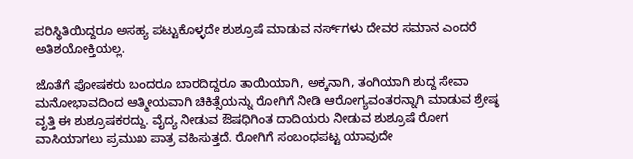ಪರಿಸ್ಥಿತಿಯಿದ್ದರೂ ಅಸಹ್ಯ ಪಟ್ಟುಕೊಳ್ಳದೇ ಶುಶ್ರೂಷೆ ಮಾಡುವ ನರ್ಸ್‌ಗಳು ದೇವರ ಸಮಾನ ಎಂದರೆ ಅತಿಶಯೋಕ್ತಿಯಲ್ಲ.

ಜೊತೆಗೆ ಪೋಷಕರು ಬಂದರೂ ಬಾರದಿದ್ದರೂ ತಾಯಿಯಾಗಿ, ಅಕ್ಕನಾಗಿ, ತಂಗಿಯಾಗಿ ಶುದ್ದ ಸೇವಾ ಮನೋಭಾವದಿಂದ ಆತ್ಮೀಯವಾಗಿ ಚಿಕಿತ್ಸೆಯನ್ನು ರೋಗಿಗೆ ನೀಡಿ ಆರೋಗ್ಯವಂತರನ್ನಾಗಿ ಮಾಡುವ ಶ್ರೇಷ್ಠ ವೃತ್ತಿ ಈ ಶುಶ್ರೂಷಕರದ್ದು. ವೈದ್ಯ ನೀಡುವ ಔಷಧಿಗಿಂತ ದಾದಿಯರು ನೀಡುವ ಶುಶ್ರೂಷೆ ರೋಗ ವಾಸಿಯಾಗಲು ಪ್ರಮುಖ ಪಾತ್ರ ವಹಿಸುತ್ತದೆ. ರೋಗಿಗೆ ಸಂಬಂಧಪಟ್ಟ ಯಾವುದೇ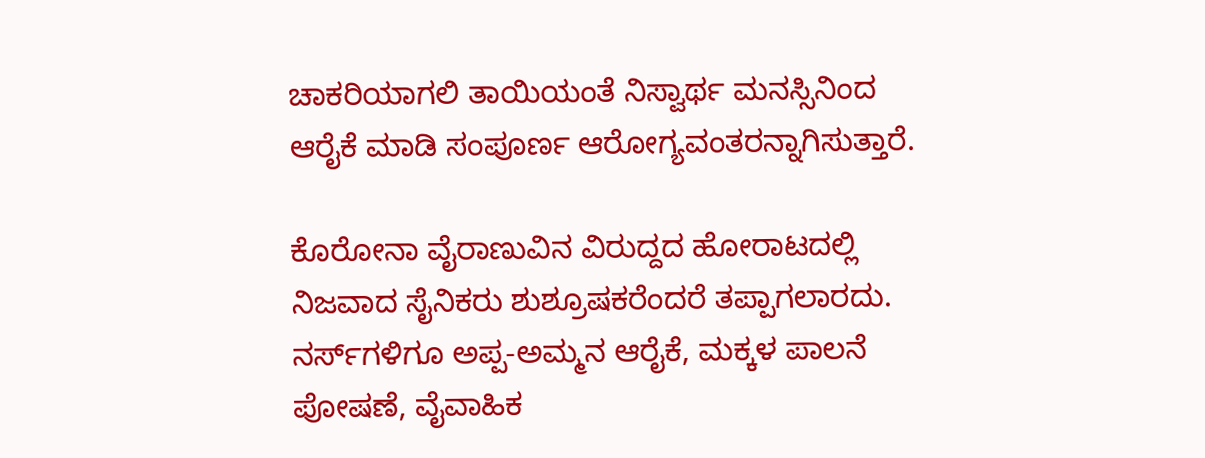ಚಾಕರಿಯಾಗಲಿ ತಾಯಿಯಂತೆ ನಿಸ್ವಾರ್ಥ ಮನಸ್ಸಿನಿಂದ ಆರೈಕೆ ಮಾಡಿ ಸಂಪೂರ್ಣ ಆರೋಗ್ಯವಂತರನ್ನಾಗಿಸುತ್ತಾರೆ.

ಕೊರೋನಾ ವೈರಾಣುವಿನ ವಿರುದ್ದದ ಹೋರಾಟದಲ್ಲಿ ನಿಜವಾದ ಸೈನಿಕರು ಶುಶ್ರೂಷಕರೆಂದರೆ ತಪ್ಪಾಗಲಾರದು. ನರ್ಸ್‌ಗಳಿಗೂ ಅಪ್ಪ-ಅಮ್ಮನ ಆರೈಕೆ, ಮಕ್ಕಳ ಪಾಲನೆ ಪೋಷಣೆ, ವೈವಾಹಿಕ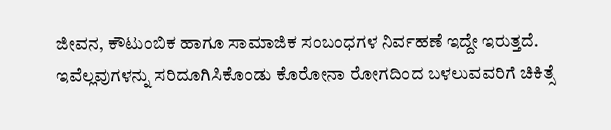ಜೀವನ, ಕೌಟುಂಬಿಕ ಹಾಗೂ ಸಾಮಾಜಿಕ ಸಂಬಂಧಗಳ ನಿರ್ವಹಣೆ ಇದ್ದೇ ಇರುತ್ತದೆ. ಇವೆಲ್ಲವುಗಳನ್ನು ಸರಿದೂಗಿಸಿಕೊಂಡು ಕೊರೋನಾ ರೋಗದಿಂದ ಬಳಲುವವರಿಗೆ ಚಿಕಿತ್ಸೆ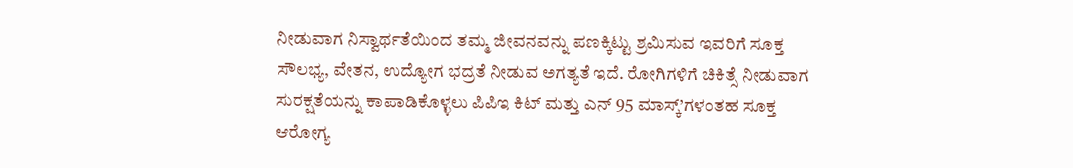ನೀಡುವಾಗ ನಿಸ್ವಾರ್ಥತೆಯಿಂದ ತಮ್ಮ ಜೀವನವನ್ನು ಪಣಕ್ಕಿಟ್ಟು ಶ್ರಮಿಸುವ ಇವರಿಗೆ ಸೂಕ್ತ ಸೌಲಭ್ಯ, ವೇತನ, ಉದ್ಯೋಗ ಭದ್ರತೆ ನೀಡುವ ಅಗತ್ಯತೆ ಇದೆ. ರೋಗಿಗಳಿಗೆ ಚಿಕಿತ್ಸೆ ನೀಡುವಾಗ ಸುರಕ್ಷತೆಯನ್ನು ಕಾಪಾಡಿಕೊಳ್ಳಲು ಪಿಪಿಇ ಕಿಟ್ ಮತ್ತು ಎನ್ 95 ಮಾಸ್ಕ್‌’ಗಳಂತಹ ಸೂಕ್ತ ಆರೋಗ್ಯ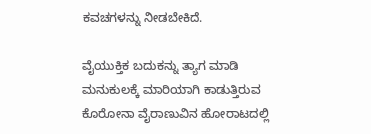ಕವಚಗಳನ್ನು ನೀಡಬೇಕಿದೆ.

ವೈಯುಕ್ತಿಕ ಬದುಕನ್ನು ತ್ಯಾಗ ಮಾಡಿ ಮನುಕುಲಕ್ಕೆ ಮಾರಿಯಾಗಿ ಕಾಡುತ್ತಿರುವ ಕೊರೋನಾ ವೈರಾಣುವಿನ ಹೋರಾಟದಲ್ಲಿ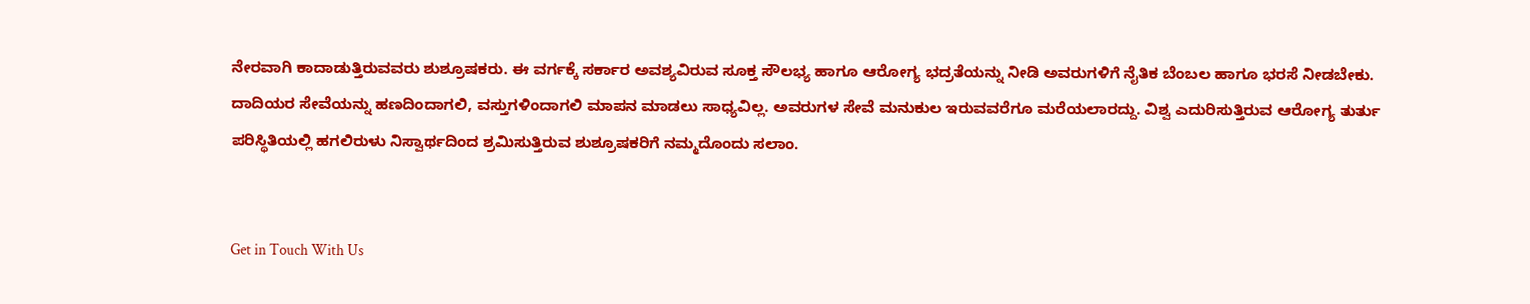ನೇರವಾಗಿ ಕಾದಾಡುತ್ತಿರುವವರು ಶುಶ್ರೂಷಕರು. ಈ ವರ್ಗಕ್ಕೆ ಸರ್ಕಾರ ಅವಶ್ಯವಿರುವ ಸೂಕ್ತ ಸೌಲಭ್ಯ ಹಾಗೂ ಆರೋಗ್ಯ ಭದ್ರತೆಯನ್ನು ನೀಡಿ ಅವರುಗಳಿಗೆ ನೈತಿಕ ಬೆಂಬಲ ಹಾಗೂ ಭರಸೆ ನೀಡಬೇಕು. ದಾದಿಯರ ಸೇವೆಯನ್ನು ಹಣದಿಂದಾಗಲಿ, ವಸ್ತುಗಳಿಂದಾಗಲಿ ಮಾಪನ ಮಾಡಲು ಸಾಧ್ಯವಿಲ್ಲ. ಅವರುಗಳ ಸೇವೆ ಮನುಕುಲ ಇರುವವರೆಗೂ ಮರೆಯಲಾರದ್ದು. ವಿಶ್ವ ಎದುರಿಸುತ್ತಿರುವ ಆರೋಗ್ಯ ತುರ್ತು ಪರಿಸ್ಥಿತಿಯಲ್ಲಿ ಹಗಲಿರುಳು ನಿಸ್ವಾರ್ಥದಿಂದ ಶ್ರಮಿಸುತ್ತಿರುವ ಶುಶ್ರೂಷಕರಿಗೆ ನಮ್ಮದೊಂದು ಸಲಾಂ.


Get in Touch With Us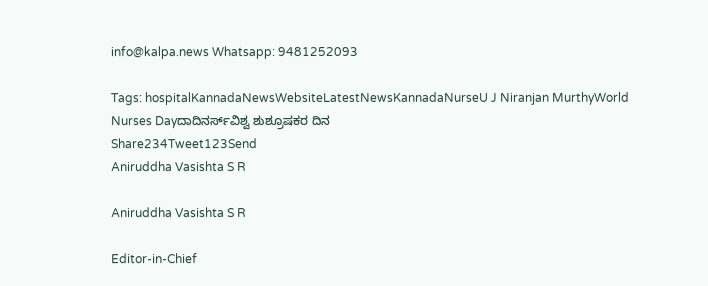info@kalpa.news Whatsapp: 9481252093

Tags: hospitalKannadaNewsWebsiteLatestNewsKannadaNurseU J Niranjan MurthyWorld Nurses Dayದಾದಿನರ್ಸ್‌ವಿಶ್ವ ಶುಶ್ರೂಷಕರ ದಿನ
Share234Tweet123Send
Aniruddha Vasishta S R

Aniruddha Vasishta S R

Editor-in-Chief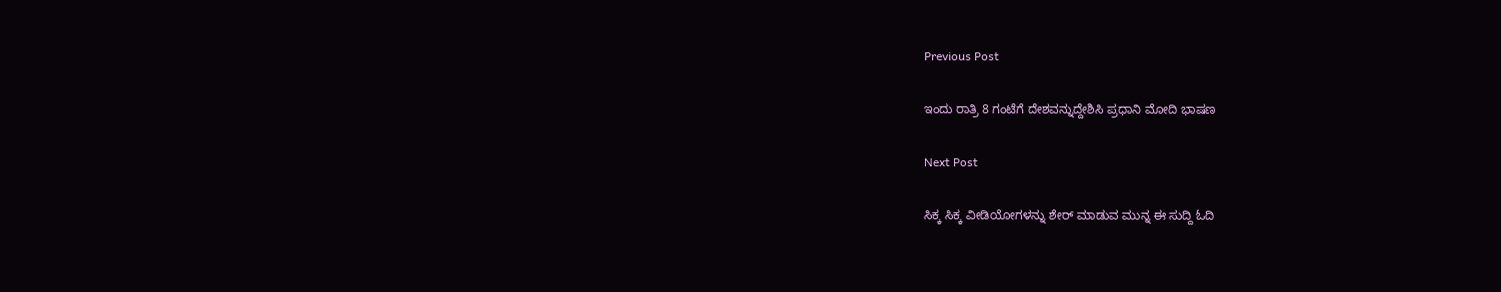Previous Post

ಇಂದು ರಾತ್ರಿ 8 ಗಂಟೆಗೆ ದೇಶವನ್ನುದ್ದೇಶಿಸಿ ಪ್ರಧಾನಿ ಮೋದಿ ಭಾಷಣ

Next Post

ಸಿಕ್ಕ ಸಿಕ್ಕ ವೀಡಿಯೋಗಳನ್ನು ಶೇರ್ ಮಾಡುವ ಮುನ್ನ ಈ ಸುದ್ದಿ ಓದಿ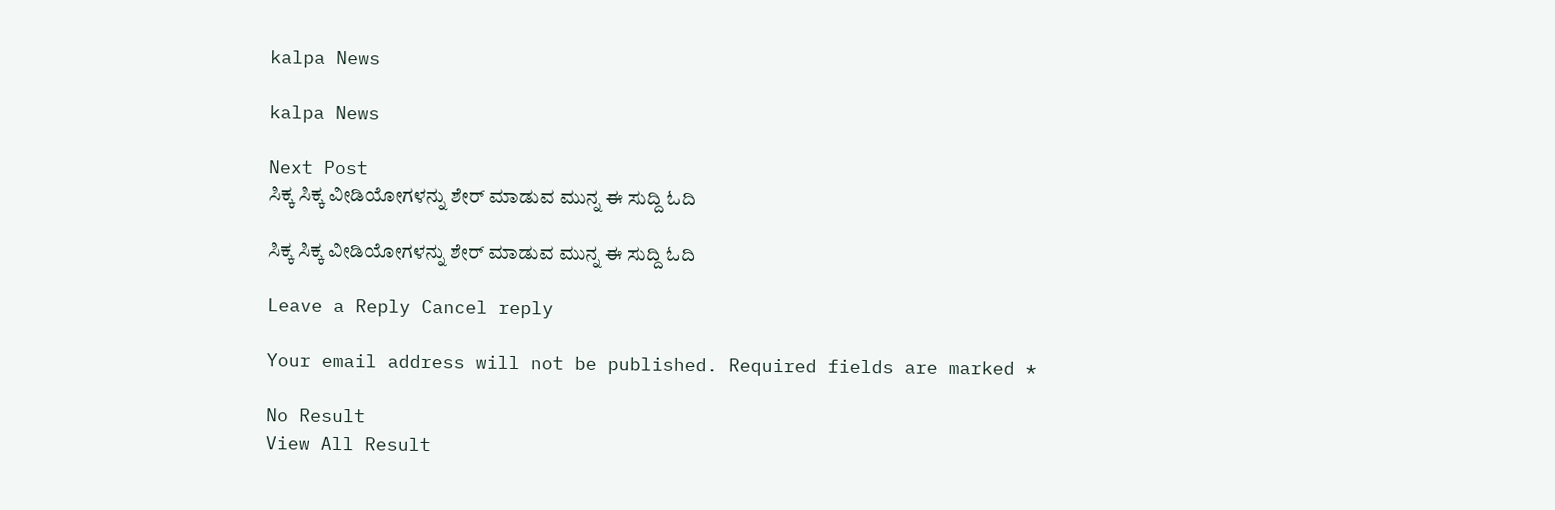kalpa News

kalpa News

Next Post
ಸಿಕ್ಕ ಸಿಕ್ಕ ವೀಡಿಯೋಗಳನ್ನು ಶೇರ್ ಮಾಡುವ ಮುನ್ನ ಈ ಸುದ್ದಿ ಓದಿ

ಸಿಕ್ಕ ಸಿಕ್ಕ ವೀಡಿಯೋಗಳನ್ನು ಶೇರ್ ಮಾಡುವ ಮುನ್ನ ಈ ಸುದ್ದಿ ಓದಿ

Leave a Reply Cancel reply

Your email address will not be published. Required fields are marked *

No Result
View All Result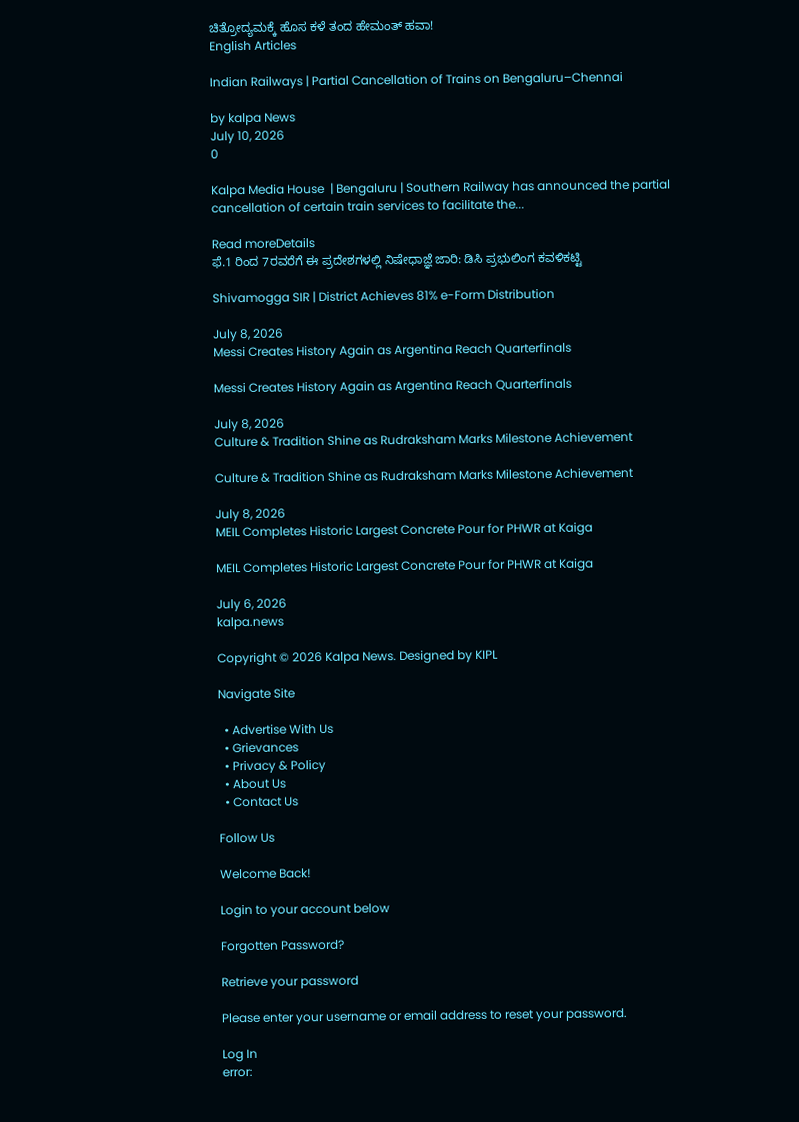ಚಿತ್ರೋದ್ಯಮಕ್ಕೆ‌ ಹೊಸ ಕಳೆ ತಂದ ಹೇಮಂತ್ ಹವಾ!
English Articles

Indian Railways | Partial Cancellation of Trains on Bengaluru–Chennai

by kalpa News
July 10, 2026
0

Kalpa Media House  | Bengaluru | Southern Railway has announced the partial cancellation of certain train services to facilitate the...

Read moreDetails
ಫೆ.1 ರಿಂದ 7ರವರೆಗೆ ಈ ಪ್ರದೇಶಗಳಲ್ಲಿ ನಿಷೇಧಾಜ್ಞೆ ಜಾರಿ: ಡಿಸಿ ಪ್ರಭುಲಿಂಗ ಕವಳಿಕಟ್ಟಿ

Shivamogga SIR | District Achieves 81% e-Form Distribution

July 8, 2026
Messi Creates History Again as Argentina Reach Quarterfinals

Messi Creates History Again as Argentina Reach Quarterfinals

July 8, 2026
Culture & Tradition Shine as Rudraksham Marks Milestone Achievement

Culture & Tradition Shine as Rudraksham Marks Milestone Achievement

July 8, 2026
MEIL Completes Historic Largest Concrete Pour for PHWR at Kaiga

MEIL Completes Historic Largest Concrete Pour for PHWR at Kaiga

July 6, 2026
kalpa.news

Copyright © 2026 Kalpa News. Designed by KIPL

Navigate Site

  • Advertise With Us
  • Grievances
  • Privacy & Policy
  • About Us
  • Contact Us

Follow Us

Welcome Back!

Login to your account below

Forgotten Password?

Retrieve your password

Please enter your username or email address to reset your password.

Log In
error: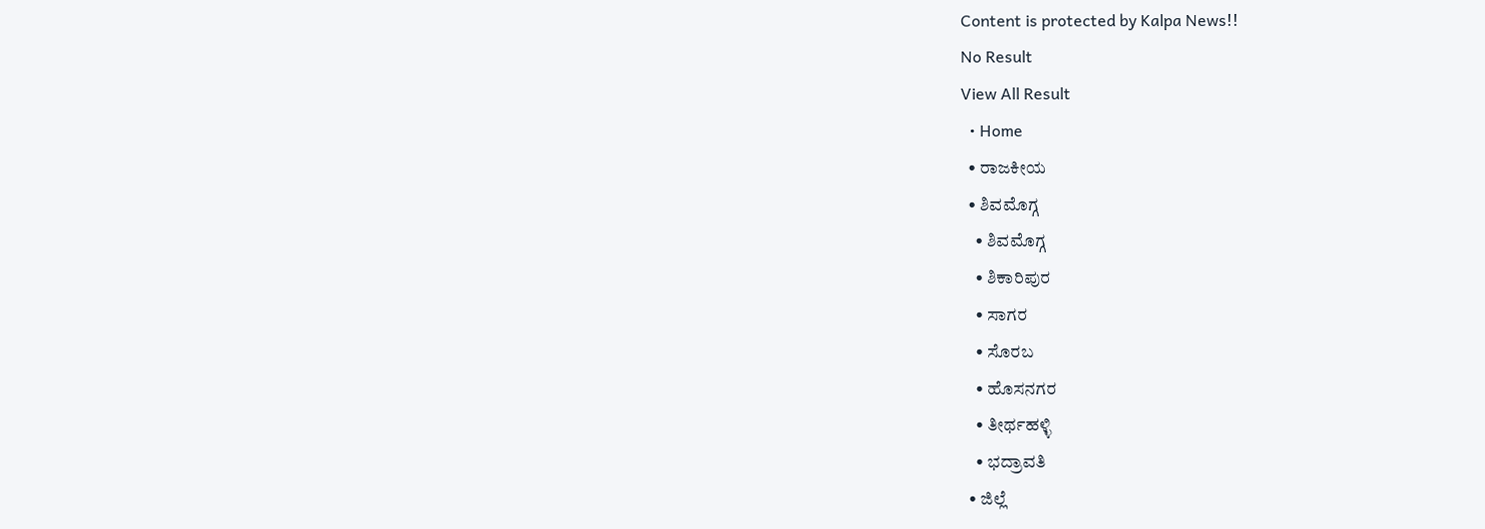Content is protected by Kalpa News!!
No Result
View All Result
  • Home
  • ರಾಜಕೀಯ
  • ಶಿವಮೊಗ್ಗ
    • ಶಿವಮೊಗ್ಗ
    • ಶಿಕಾರಿಪುರ
    • ಸಾಗರ
    • ಸೊರಬ
    • ಹೊಸನಗರ
    • ತೀರ್ಥಹಳ್ಳಿ
    • ಭದ್ರಾವತಿ
  • ಜಿಲ್ಲೆ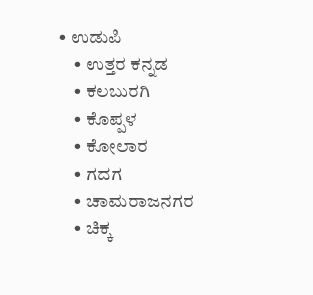• ಉಡುಪಿ
    • ಉತ್ತರ ಕನ್ನಡ
    • ಕಲಬುರಗಿ
    • ಕೊಪ್ಪಳ
    • ಕೋಲಾರ
    • ಗದಗ
    • ಚಾಮರಾಜನಗರ
    • ಚಿಕ್ಕ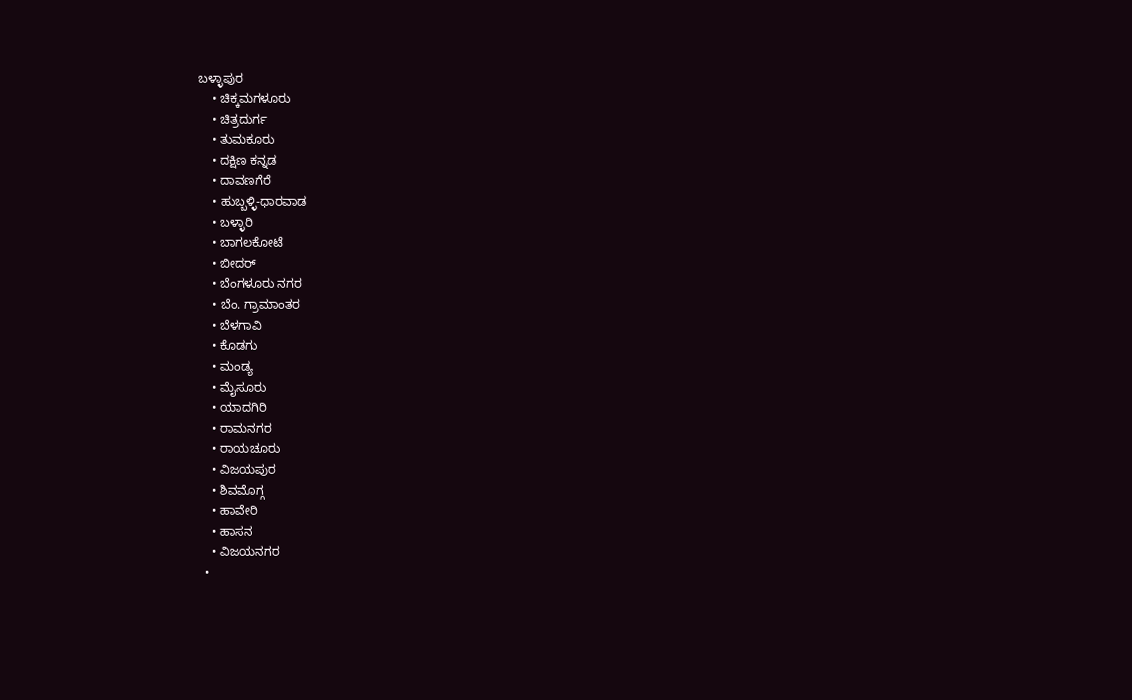ಬಳ್ಳಾಪುರ
    • ಚಿಕ್ಕಮಗಳೂರು
    • ಚಿತ್ರದುರ್ಗ
    • ತುಮಕೂರು
    • ದಕ್ಷಿಣ ಕನ್ನಡ
    • ದಾವಣಗೆರೆ
    • ಹುಬ್ಬಳ್ಳಿ-ಧಾರವಾಡ
    • ಬಳ್ಳಾರಿ
    • ಬಾಗಲಕೋಟೆ
    • ಬೀದರ್
    • ಬೆಂಗಳೂರು ನಗರ
    • ಬೆಂ. ಗ್ರಾಮಾಂತರ
    • ಬೆಳಗಾವಿ
    • ಕೊಡಗು
    • ಮಂಡ್ಯ
    • ಮೈಸೂರು
    • ಯಾದಗಿರಿ
    • ರಾಮನಗರ
    • ರಾಯಚೂರು
    • ವಿಜಯಪುರ
    • ಶಿವಮೊಗ್ಗ
    • ಹಾವೇರಿ
    • ಹಾಸನ
    • ವಿಜಯನಗರ
  •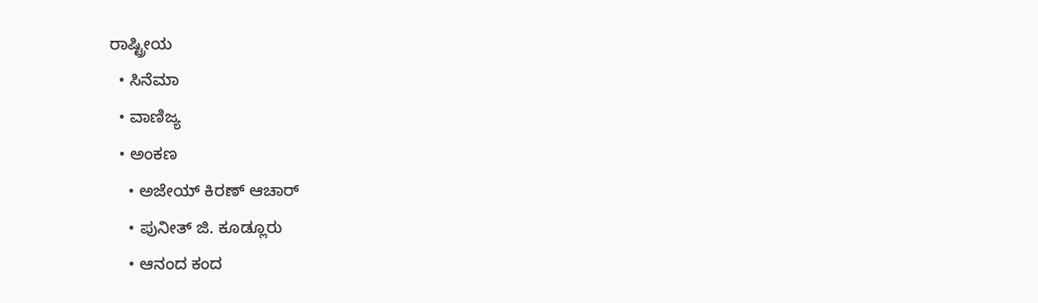ರಾಷ್ಟ್ರೀಯ
  • ಸಿನೆಮಾ
  • ವಾಣಿಜ್ಯ
  • ಅಂಕಣ
    • ಅಜೇಯ್ ಕಿರಣ್ ಆಚಾರ್
    • ಪುನೀತ್ ಜಿ. ಕೂಡ್ಲೂರು
    • ಆನಂದ ಕಂದ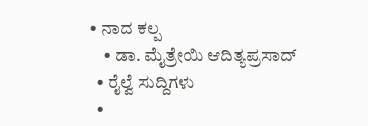• ನಾದ ಕಲ್ಪ
    • ಡಾ. ಮೈತ್ರೇಯಿ ಆದಿತ್ಯಪ್ರಸಾದ್
  • ರೈಲ್ವೆ ಸುದ್ದಿಗಳು
  •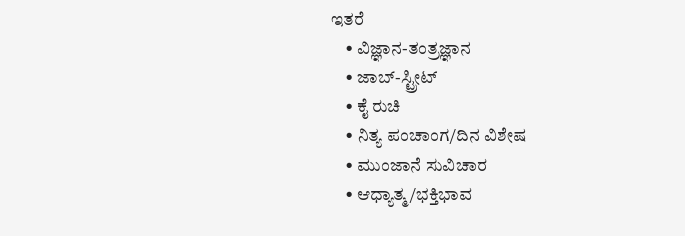ಇತರೆ
    • ವಿಜ್ಞಾನ-ತಂತ್ರಜ್ಞಾನ
    • ಜಾಬ್-ಸ್ಟ್ರೀಟ್
    • ಕೈ ರುಚಿ
    • ನಿತ್ಯ ಪಂಚಾಂಗ/ದಿನ ವಿಶೇಷ
    • ಮುಂಜಾನೆ ಸುವಿಚಾರ
    • ಆಧ್ಯಾತ್ಮ/ಭಕ್ತಿಭಾವ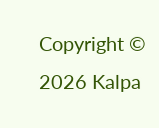Copyright © 2026 Kalpa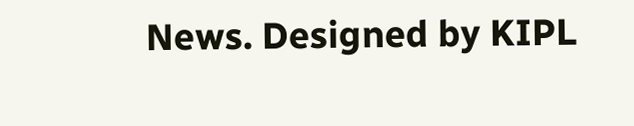News. Designed by KIPL